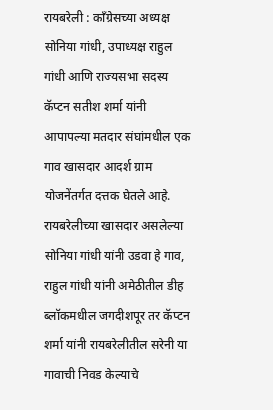रायबरेली : कॉंग्रेसच्या अध्यक्ष सोनिया गांधी, उपाध्यक्ष राहुल गांधी आणि राज्यसभा सदस्य कॅप्टन सतीश शर्मा यांनी आपापल्या मतदार संघांमधील एक गाव खासदार आदर्श ग्राम योजनेंतर्गत दत्तक घेतले आहे.
रायबरेलीच्या खासदार असलेल्या सोनिया गांधी यांनी उडवा हे गाव, राहुल गांधी यांनी अमेठीतील डीह ब्लॉकमधील जगदीशपूर तर कॅप्टन शर्मा यांनी रायबरेलीतील सरेनी या गावाची निवड केल्याचे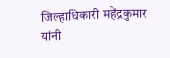जिल्हाधिकारी महेंद्रकुमार यांनी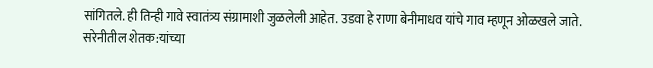सांगितले. ही तिन्ही गावे स्वातंत्र्य संग्रामाशी जुळलेली आहेत. उडवा हे राणा बेनीमाधव यांचे गाव म्हणून ओळखले जाते.
सरेनीतील शेतक:यांच्या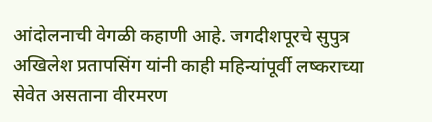आंदोलनाची वेगळी कहाणी आहे. जगदीशपूरचे सुपुत्र अखिलेश प्रतापसिंग यांनी काही महिन्यांपूर्वी लष्कराच्या सेवेत असताना वीरमरण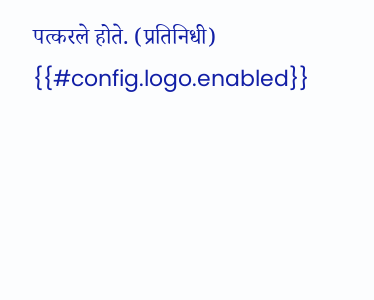पत्करले होते. (प्रतिनिधी)
{{#config.logo.enabled}}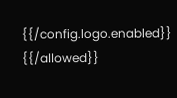{{/config.logo.enabled}}
{{/allowed}}